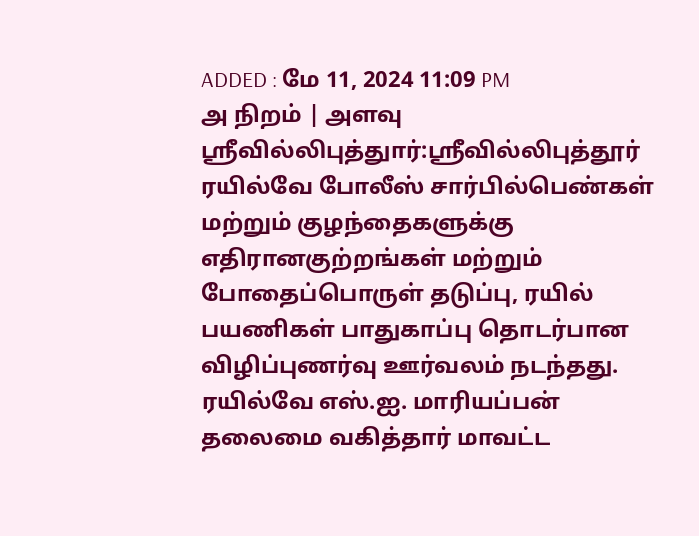ADDED : மே 11, 2024 11:09 PM
அ நிறம் | அளவு
ஸ்ரீவில்லிபுத்துார்:ஸ்ரீவில்லிபுத்தூர் ரயில்வே போலீஸ் சார்பில்பெண்கள் மற்றும் குழந்தைகளுக்கு எதிரானகுற்றங்கள் மற்றும் போதைப்பொருள் தடுப்பு, ரயில் பயணிகள் பாதுகாப்பு தொடர்பான விழிப்புணர்வு ஊர்வலம் நடந்தது.
ரயில்வே எஸ்.ஐ. மாரியப்பன் தலைமை வகித்தார் மாவட்ட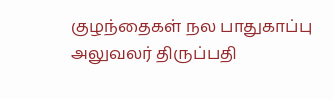குழந்தைகள் நல பாதுகாப்பு அலுவலர் திருப்பதி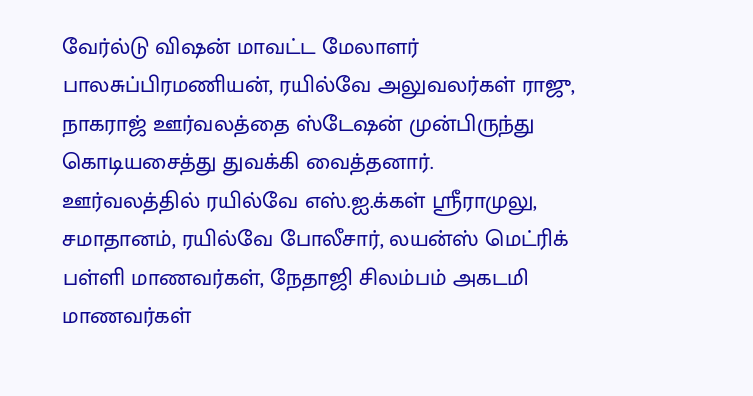வேர்ல்டு விஷன் மாவட்ட மேலாளர் பாலசுப்பிரமணியன், ரயில்வே அலுவலர்கள் ராஜு, நாகராஜ் ஊர்வலத்தை ஸ்டேஷன் முன்பிருந்து கொடியசைத்து துவக்கி வைத்தனார்.
ஊர்வலத்தில் ரயில்வே எஸ்.ஐ.க்கள் ஸ்ரீராமுலு, சமாதானம், ரயில்வே போலீசார், லயன்ஸ் மெட்ரிக் பள்ளி மாணவர்கள், நேதாஜி சிலம்பம் அகடமி மாணவர்கள்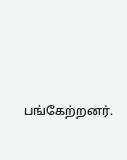பங்கேற்றனர்.